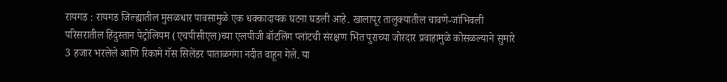रायगड : रायगड जिल्ह्यातील मुसळधार पावसामुळे एक धक्कादायक घटना घडली आहे. खालापूर तालुक्यातील चावणे-जांभिवली परिसरातील हिंदुस्तान पेट्रोलियम (एचपीसीएल)च्या एलपीजी बॉटलिंग प्लांटची संरक्षण भिंत पुराच्या जोरदार प्रवाहामुळे कोसळल्याने सुमारे 3 हजार भरलेले आणि रिकामे गॅस सिलेंडर पाताळगंगा नदीत वाहून गेले. या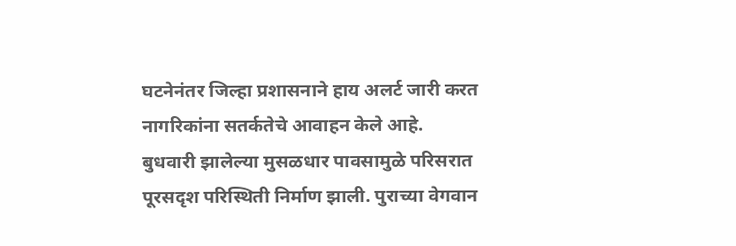घटनेनंतर जिल्हा प्रशासनाने हाय अलर्ट जारी करत नागरिकांना सतर्कतेचे आवाहन केले आहे.
बुधवारी झालेल्या मुसळधार पावसामुळे परिसरात पूरसदृश परिस्थिती निर्माण झाली. पुराच्या वेगवान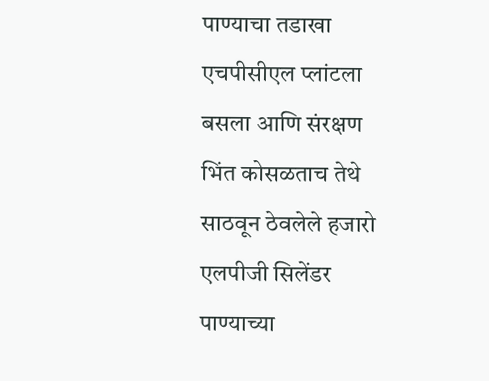पाण्याचा तडाखा एचपीसीएल प्लांटला बसला आणि संरक्षण भिंत कोसळताच तेथे साठवून ठेवलेले हजारो एलपीजी सिलेंडर पाण्याच्या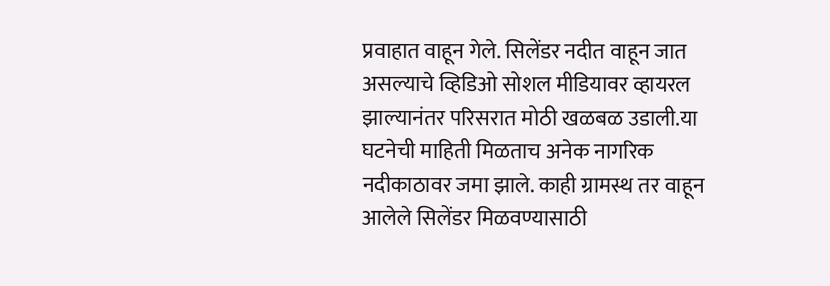प्रवाहात वाहून गेले. सिलेंडर नदीत वाहून जात असल्याचे व्हिडिओ सोशल मीडियावर व्हायरल झाल्यानंतर परिसरात मोठी खळबळ उडाली.या घटनेची माहिती मिळताच अनेक नागरिक नदीकाठावर जमा झाले. काही ग्रामस्थ तर वाहून आलेले सिलेंडर मिळवण्यासाठी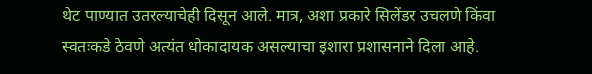थेट पाण्यात उतरल्याचेही दिसून आले. मात्र, अशा प्रकारे सिलेंडर उचलणे किंवा स्वतःकडे ठेवणे अत्यंत धोकादायक असल्याचा इशारा प्रशासनाने दिला आहे.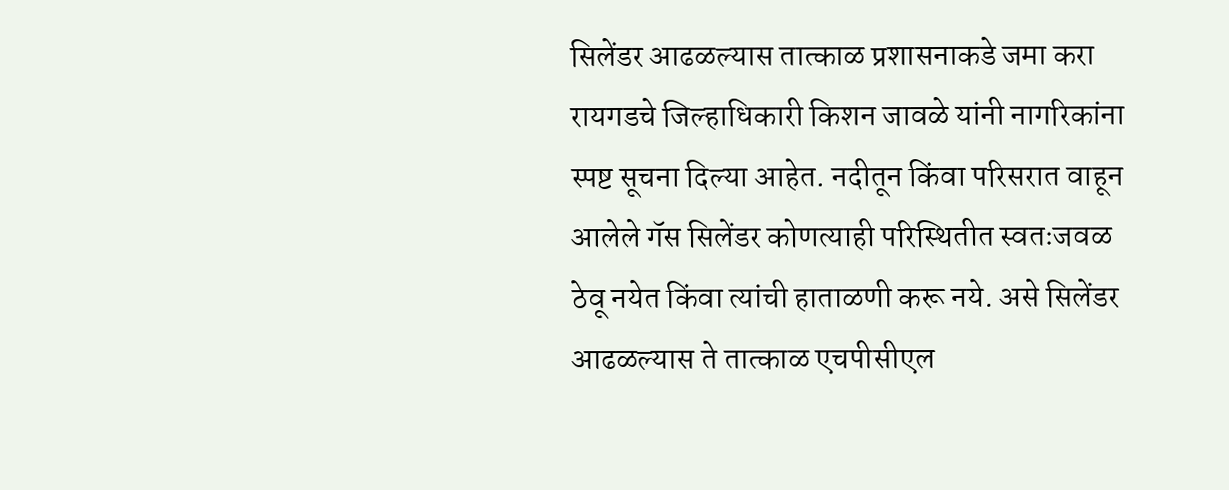सिलेंडर आढळल्यास तात्काळ प्रशासनाकडे जमा करा
रायगडचे जिल्हाधिकारी किशन जावळे यांनी नागरिकांना स्पष्ट सूचना दिल्या आहेत. नदीतून किंवा परिसरात वाहून आलेले गॅस सिलेंडर कोणत्याही परिस्थितीत स्वतःजवळ ठेवू नयेत किंवा त्यांची हाताळणी करू नये. असे सिलेंडर आढळल्यास ते तात्काळ एचपीसीएल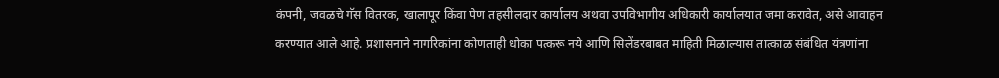कंपनी, जवळचे गॅस वितरक, खालापूर किंवा पेण तहसीलदार कार्यालय अथवा उपविभागीय अधिकारी कार्यालयात जमा करावेत, असे आवाहन करण्यात आले आहे. प्रशासनाने नागरिकांना कोणताही धोका पत्करू नये आणि सिलेंडरबाबत माहिती मिळाल्यास तात्काळ संबंधित यंत्रणांना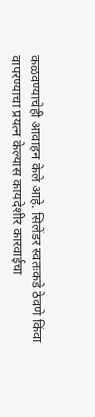कळवण्याचेही आवाहन केले आहे. सिलेंडर स्वतःकडे ठेवणे किंवा वापरण्याचा प्रयत्न केल्यास कायदेशीर कारवाईचा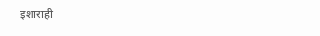इशाराही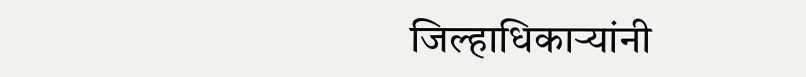जिल्हाधिकाऱ्यांनी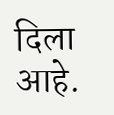दिला आहे.